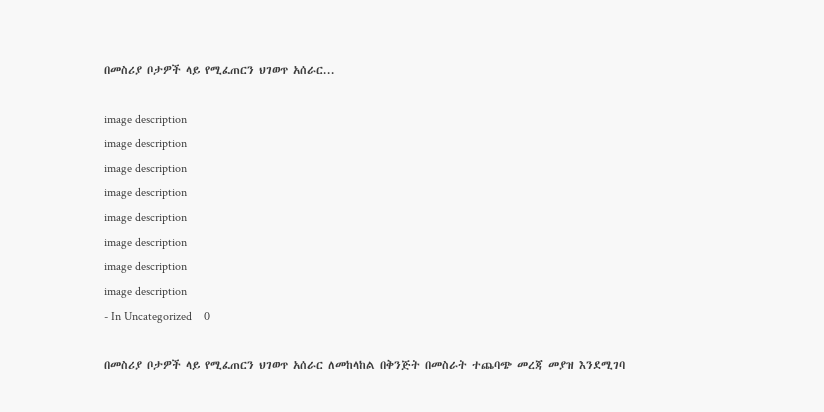በመስሪያ ቦታዎች ላይ የሚፈጠርን ህገወጥ አሰራር...

image description
image description
image description
image description
image description
image description
image description
image description
- In Uncategorized    0

በመስሪያ ቦታዎች ላይ የሚፈጠርን ህገወጥ አሰራር ለመከላከል በቅንጅት በመስራት ተጨባጭ መረጃ መያዝ እንደሚገባ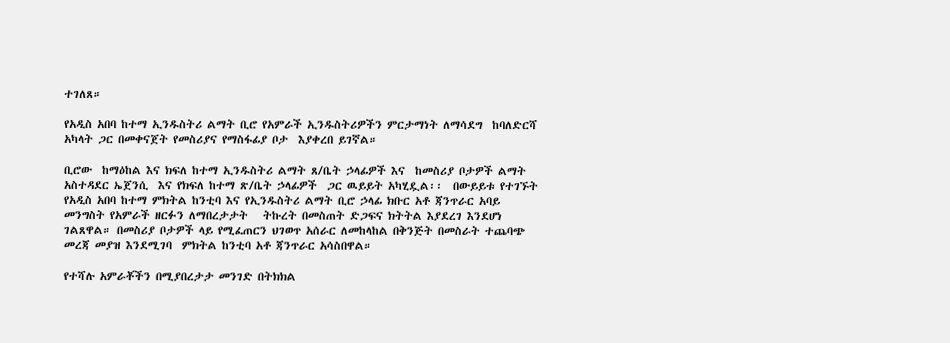ተገለጸ።

የአዲስ አበባ ከተማ ኢንዱስትሪ ልማት ቢሮ የአምራች ኢንዱስትሪዎችን ምርታማነት ለማሳደግ  ከባለድርሻ አካላት ጋር በመቀናጀት የመስሪያና የማስፋፊያ ቦታ  እያቀረበ ይገኛል።

ቢሮው  ከማዕከል እና ክፍለ ከተማ ኢንዱስትሪ ልማት ጸ/ቤት ኃላፊዎች እና  ከመስሪያ ቦታዎች ልማት አስተዳደር ኤጀንሲ  እና የክፍለ ከተማ ጽ/ቤት ኃላፊዎች  ጋር ዉይይት አካሂዷል፡፡  በውይይቱ የተገኙት የአዲስ አበባ ከተማ ምክትል ከንቲባ እና የኢንዱስትሪ ልማት ቢሮ ኃላፊ ክቡር አቶ ጃንጥራር አባይ  መንግስት የአምራች ዘርፉን ለማበረታታት   ትኩረት በመስጠት ድጋፍና ክትትል እያደረገ እንደሆነ ገልጸዋል። በመስሪያ ቦታዎች ላይ የሚፈጠርን ህገወጥ አሰራር ለመከላከል በቅንጅት በመስራት ተጨባጭ መረጃ መያዝ እንደሚገባ  ምክትል ከንቲባ አቶ ጃንጥራር አሳስበዋል።

የተሻሉ አምራቾችን በሚያበረታታ መንገድ በትክክል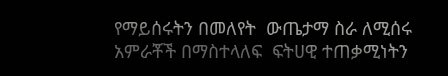የማይሰሩትን በመለየት  ውጤታማ ስራ ለሚሰሩ  አምራቾች በማስተላለፍ  ፍትሀዊ ተጠቃሚነትን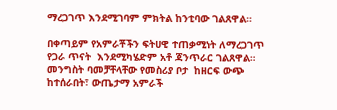ማረጋገጥ እንደሚገባም ምክትል ከንቲባው ገልጸዋል።

በቀጣይም የአምራቾችን ፍትሀዊ ተጠቃሚነት ለማረጋገጥ የጋራ ጥናት  እንደሚካሄድም አቶ ጃንጥራር ገልጸዋል። መንግስት ባመቻቸላቸው የመስሪያ ቦታ  ከዘርፍ ውጭ ከተሰራበት፣ ውጤታማ አምራች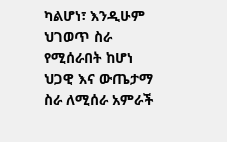ካልሆነ፣ እንዲሁም ህገወጥ ስራ የሚሰራበት ከሆነ   ህጋዊ እና ውጤታማ ስራ ለሚሰራ አምራች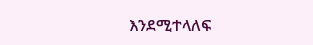እንደሚተላለፍ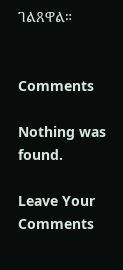ገልጸዋል።


Comments

Nothing was found.

Leave Your Comments